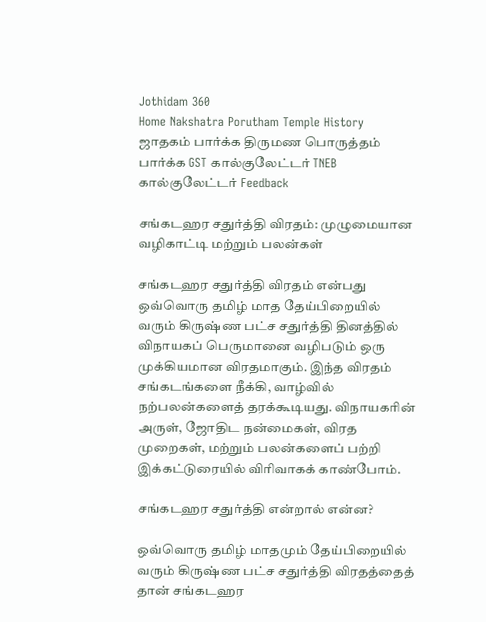Jothidam 360
Home Nakshatra Porutham Temple History ஜாதகம் பார்க்க திருமண பொருத்தம் பார்க்க GST கால்குலேட்டர் TNEB கால்குலேட்டர் Feedback

சங்கடஹர சதுர்த்தி விரதம்: முழுமையான வழிகாட்டி மற்றும் பலன்கள்

சங்கடஹர சதுர்த்தி விரதம் என்பது ஒவ்வொரு தமிழ் மாத தேய்பிறையில் வரும் கிருஷ்ண பட்ச சதுர்த்தி தினத்தில் விநாயகப் பெருமானை வழிபடும் ஒரு முக்கியமான விரதமாகும். இந்த விரதம் சங்கடங்களை நீக்கி, வாழ்வில் நற்பலன்களைத் தரக்கூடியது. விநாயகரின் அருள், ஜோதிட நன்மைகள், விரத முறைகள், மற்றும் பலன்களைப் பற்றி இக்கட்டுரையில் விரிவாகக் காண்போம்.

சங்கடஹர சதுர்த்தி என்றால் என்ன?

ஒவ்வொரு தமிழ் மாதமும் தேய்பிறையில் வரும் கிருஷ்ண பட்ச சதுர்த்தி விரதத்தைத் தான் சங்கடஹர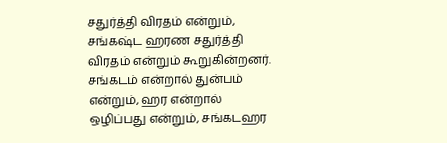சதுர்த்தி விரதம் என்றும், சங்கஷ்ட ஹரண சதுர்த்தி விரதம் என்றும் கூறுகின்றனர். சங்கடம் என்றால் துன்பம் என்றும், ஹர என்றால் ஒழிப்பது என்றும், சங்கடஹர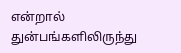என்றால் துன்பங்களிலிருந்து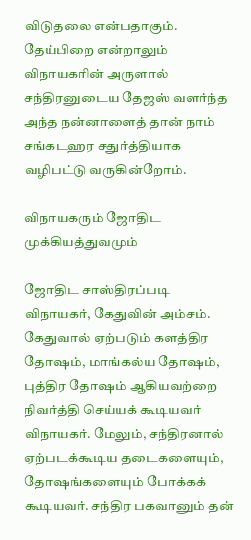விடுதலை என்பதாகும். தேய்பிறை என்றாலும் விநாயகரின் அருளால் சந்திரனுடைய தேஜஸ் வளர்ந்த அந்த நன்னாளைத் தான் நாம் சங்கடஹர சதுர்த்தியாக வழிபட்டு வருகின்றோம்.

விநாயகரும் ஜோதிட முக்கியத்துவமும்

ஜோதிட சாஸ்திரப்படி விநாயகர், கேதுவின் அம்சம். கேதுவால் ஏற்படும் களத்திர தோஷம், மாங்கல்ய தோஷம், புத்திர தோஷம் ஆகியவற்றை நிவர்த்தி செய்யக் கூடியவர் விநாயகர். மேலும், சந்திரனால் ஏற்படக்கூடிய தடைகளையும், தோஷங்களையும் போக்கக் கூடியவர். சந்திர பகவானும் தன்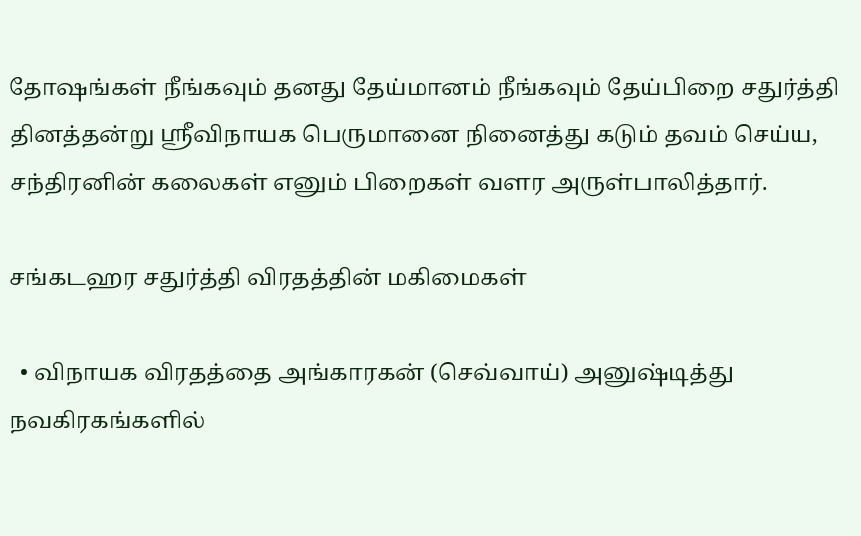தோஷங்கள் நீங்கவும் தனது தேய்மானம் நீங்கவும் தேய்பிறை சதுர்த்தி தினத்தன்று ஸ்ரீவிநாயக பெருமானை நினைத்து கடும் தவம் செய்ய, சந்திரனின் கலைகள் எனும் பிறைகள் வளர அருள்பாலித்தார்.

சங்கடஹர சதுர்த்தி விரதத்தின் மகிமைகள்

  • விநாயக ‌விரத‌த்தை அ‌ங்கார‌கன் (செ‌‌வ்வா‌ய்) அனு‌ஷ்டி‌த்து நவ‌கிரகங்க‌ளி‌ல்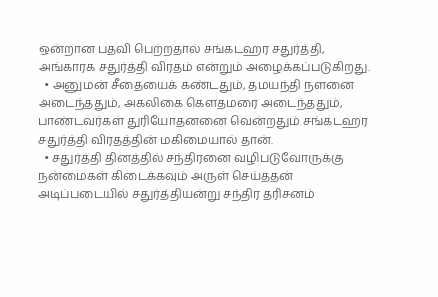ஒ‌ன்றான பதவி பெற்றதால் ச‌ங்கடஹர சது‌ர்‌த்‌தி, அ‌‌ங்காரக சது‌ர்‌த்‌தி ‌விரத‌ம் எ‌ன்று‌ம் அழைக்கப்படுகிறது.
  • அனுமன் சீதையைக் கண்டதும், தமயந்தி நளனை அடைந்ததும், அகலிகை கௌதமரை அடைந்ததும், பா‌ண்டவ‌ர்கள‌் து‌ரியோதன‌னை வெ‌ன்றதும் ச‌ங்கடஹர சது‌ர்‌த்‌தி விரதத்தின் மகிமையால் தான்.
  • சதுர்த்தி தினத்தில் சந்திரனை வழிபடுவோருக்கு நன்மைகள் கிடைக்கவும் அருள் செய்ததன் அடிப்படையில் சதுர்த்தியன்று சந்திர தரிசனம்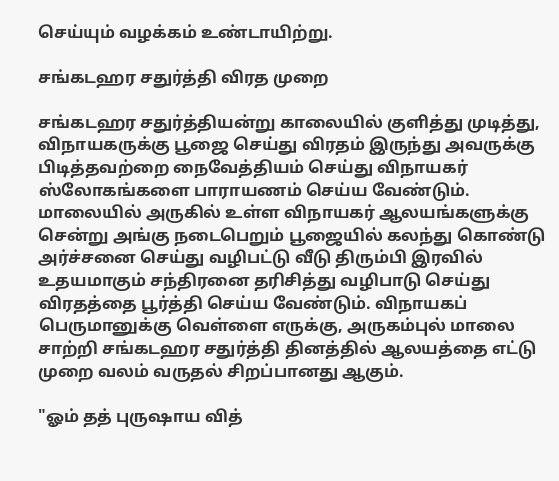செய்யும் வழக்கம் உண்டாயிற்று.

சங்கடஹர சதுர்த்தி விரத முறை

சங்கடஹர சதுர்த்தியன்று காலையில் குளித்து முடித்து, விநாயகருக்கு பூஜை செய்து விரதம் இருந்து அவருக்கு பிடித்தவற்றை நைவேத்தியம் செய்து விநாயகர் ஸ்லோகங்களை பாராயணம் செய்ய வேண்டும். மாலையில் அருகில் உள்ள விநாயகர் ஆலயங்களுக்கு சென்று அங்கு நடைபெறும் பூஜையில் கலந்து கொண்டு அர்ச்சனை செய்து வழிபட்டு வீடு திரும்பி இரவில் உதயமாகும் சந்திரனை தரிசித்து வழிபாடு செய்து விரதத்தை பூர்த்தி செய்ய வேண்டும். விநாயகப் பெருமானுக்கு வெள்ளை எருக்கு, அருகம்புல் மாலை சாற்றி சங்கடஹர சதுர்த்தி தினத்தில் ஆலயத்தை எட்டு முறை வலம் வருதல் சிறப்பானது ஆகும்.

"ஓம் தத் புருஷாய வித்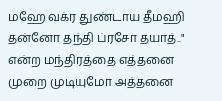மஹே வக்ர துண்டாய தீமஹி தன்னோ தந்தி ப்ரசோ தயாத்.." என்ற மந்திரத்தை எத்தனை முறை முடியுமோ அத்தனை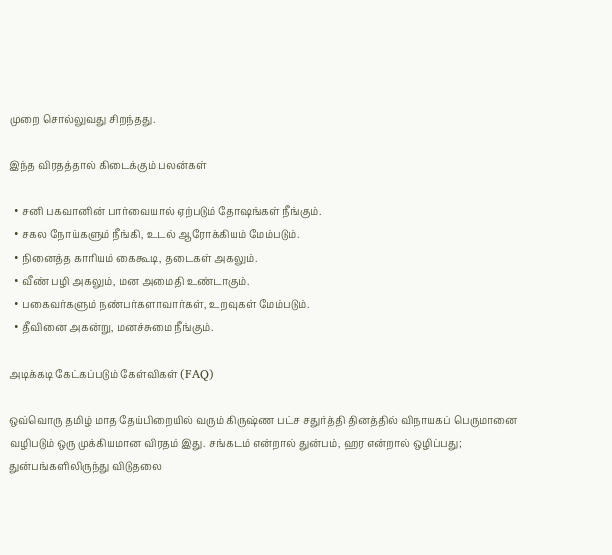முறை சொல்லுவது சிறந்தது.

இந்த விரதத்தால் கிடைக்கும் பலன்கள்

  • சனி பகவானின் பார்வையால் ஏற்படும் தோஷங்கள் நீங்கும்.
  • சகல நோய்களும் நீங்கி, உடல் ஆரோக்கியம் மேம்படும்.
  • நினைத்த காரியம் கைகூடி, தடைகள் அகலும்.
  • வீண் பழி அகலும், மன அமைதி உண்டாகும்.
  • பகைவர்களும் நண்பர்களாவார்கள், உறவுகள் மேம்படும்.
  • தீவினை அகன்று, மனச்சுமை நீங்கும்.

அடிக்கடி கேட்கப்படும் கேள்விகள் (FAQ)

ஒவ்வொரு தமிழ் மாத தேய்பிறையில் வரும் கிருஷ்ண பட்ச சதுர்த்தி தினத்தில் விநாயகப் பெருமானை வழிபடும் ஒரு முக்கியமான விரதம் இது. சங்கடம் என்றால் துன்பம், ஹர என்றால் ஒழிப்பது; துன்பங்களிலிருந்து விடுதலை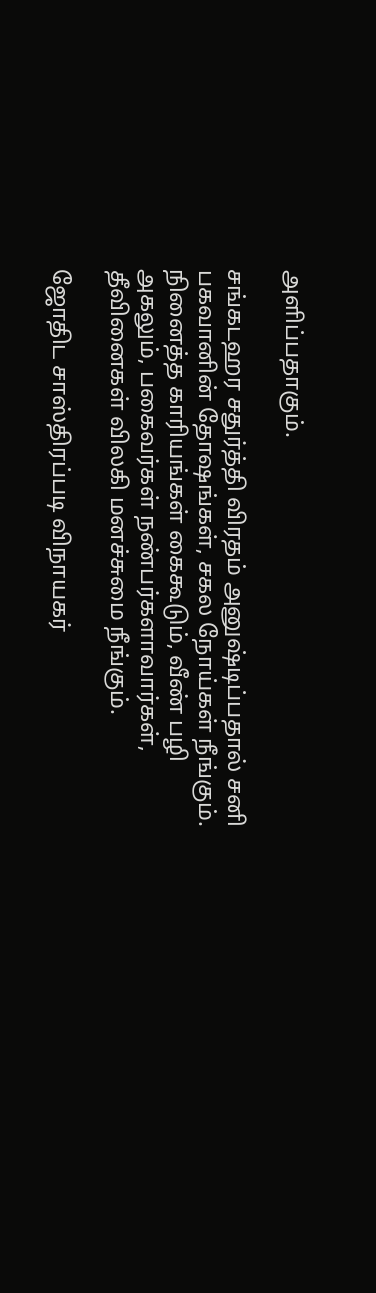அளிப்பதாகும்.

சங்கடஹர சதுர்த்தி விரதம் அனுஷ்டிப்பதால் சனி பகவானின் தோஷங்கள், சகல நோய்கள் நீங்கும். நினைத்த காரியங்கள் கைகூடும், வீண் பழி அகலும், பகைவர்கள் நண்பர்களாவார்கள், தீவினைகள் விலகி மனச்சுமை நீங்கும்.

ஜோதிட சாஸ்திரப்படி விநாயகர்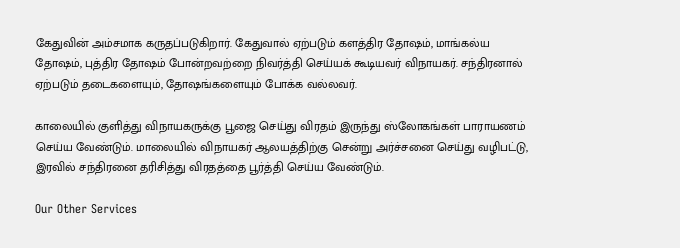கேதுவின் அம்சமாக கருதப்படுகிறார். கேதுவால் ஏற்படும் களத்திர தோஷம், மாங்கல்ய தோஷம், புத்திர தோஷம் போன்றவற்றை நிவர்த்தி செய்யக் கூடியவர் விநாயகர். சந்திரனால் ஏற்படும் தடைகளையும், தோஷங்களையும் போக்க வல்லவர்.

காலையில் குளித்து விநாயகருக்கு பூஜை செய்து விரதம் இருந்து ஸ்லோகங்கள் பாராயணம் செய்ய வேண்டும். மாலையில் விநாயகர் ஆலயத்திற்கு சென்று அர்ச்சனை செய்து வழிபட்டு, இரவில் சந்திரனை தரிசித்து விரதத்தை பூர்த்தி செய்ய வேண்டும்.

Our Other Services